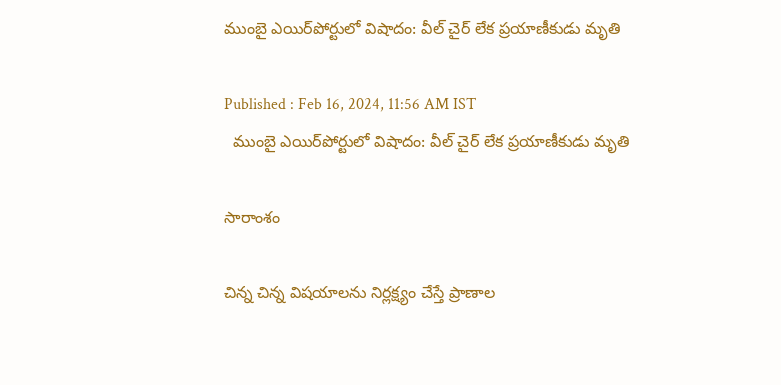ముంబై ఎయిర్‌పోర్టులో విషాదం: వీల్ చైర్ లేక ప్రయాణీకుడు మృతి

Published : Feb 16, 2024, 11:56 AM IST
  ముంబై ఎయిర్‌పోర్టులో విషాదం: వీల్ చైర్ లేక ప్రయాణీకుడు మృతి

సారాంశం

చిన్న చిన్న విషయాలను నిర్లక్ష్యం చేస్తే ప్రాణాల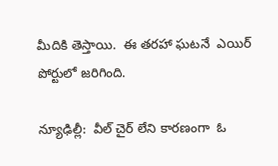మీదికి తెస్తాయి.  ఈ తరహా ఘటనే  ఎయిర్ పోర్టులో జరిగింది.

న్యూఢిల్లీ:  వీల్ చైర్ లేని కారణంగా  ఓ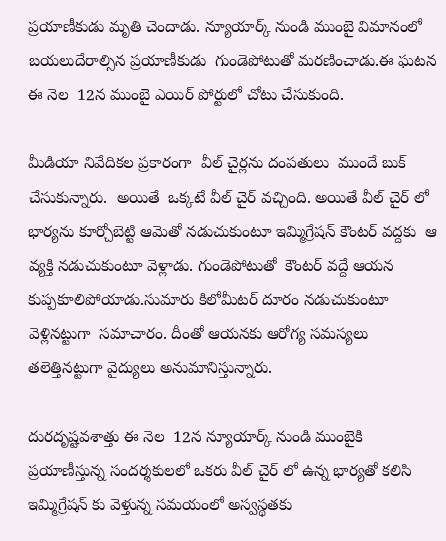ప్రయాణీకుడు మృతి చెందాడు. న్యూయార్క్ నుండి ముంబై విమానంలో  బయలుదేరాల్సిన ప్రయాణీకుడు  గుండెపోటుతో మరణించాడు.ఈ ఘటన ఈ నెల  12న ముంబై ఎయిర్ పోర్టులో చోటు చేసుకుంది.

మీడియా నివేదికల ప్రకారంగా  వీల్ చైర్లను దంపతులు  ముందే బుక్ చేసుకున్నారు.  అయితే  ఒక్కటే వీల్ చైర్ వచ్చింది. అయితే వీల్ చైర్ లో భార్యను కూర్చోబెట్టి ఆమెతో నడుచుకుంటూ ఇమ్మిగ్రేషన్ కౌంటర్ వద్దకు  ఆ వ్యక్తి నడుచుకుంటూ వెళ్లాడు. గుండెపోటుతో  కౌంటర్ వద్దే ఆయన కుప్పకూలిపోయాడు.సుమారు కిలోమీటర్ దూరం నడుచుకుంటూ వెళ్లినట్టుగా  సమాచారం. దీంతో ఆయనకు ఆరోగ్య సమస్యలు తలెత్తినట్టుగా వైద్యులు అనుమానిస్తున్నారు.

దురదృష్టవశాత్తు ఈ నెల  12న న్యూయార్క్ నుండి ముంబైకి ప్రయాణీస్తున్న సందర్శకులలో ఒకరు వీల్ చైర్ లో ఉన్న భార్యతో కలిసి  ఇమ్మిగ్రేషన్ కు వెళ్తున్న సమయంలో అస్వస్థతకు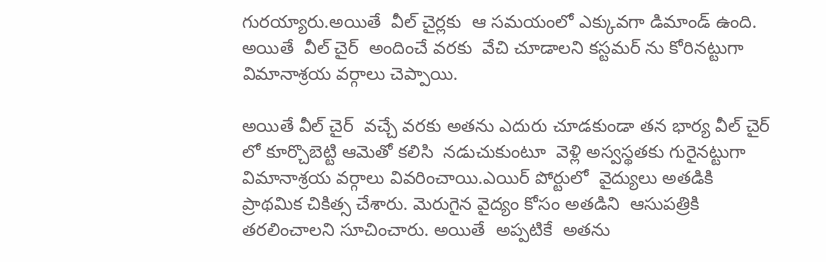గురయ్యారు.అయితే  వీల్ చైర్లకు  ఆ సమయంలో ఎక్కువగా డిమాండ్ ఉంది. అయితే  వీల్ చైర్  అందించే వరకు  వేచి చూడాలని కస్టమర్ ను కోరినట్టుగా విమానాశ్రయ వర్గాలు చెప్పాయి.

అయితే వీల్ చైర్  వచ్చే వరకు అతను ఎదురు చూడకుండా తన భార్య వీల్ చైర్ లో కూర్చొబెట్టి ఆమెతో కలిసి  నడుచుకుంటూ  వెళ్లి అస్వస్థతకు గురైనట్టుగా విమానాశ్రయ వర్గాలు వివరించాయి.ఎయిర్ పోర్టులో  వైద్యులు అతడికి ప్రాథమిక చికిత్స చేశారు. మెరుగైన వైద్యం కోసం అతడిని  ఆసుపత్రికి తరలించాలని సూచించారు. అయితే  అప్పటికే  అతను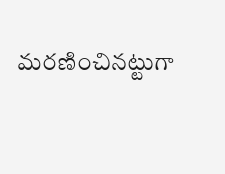మరణించినట్టుగా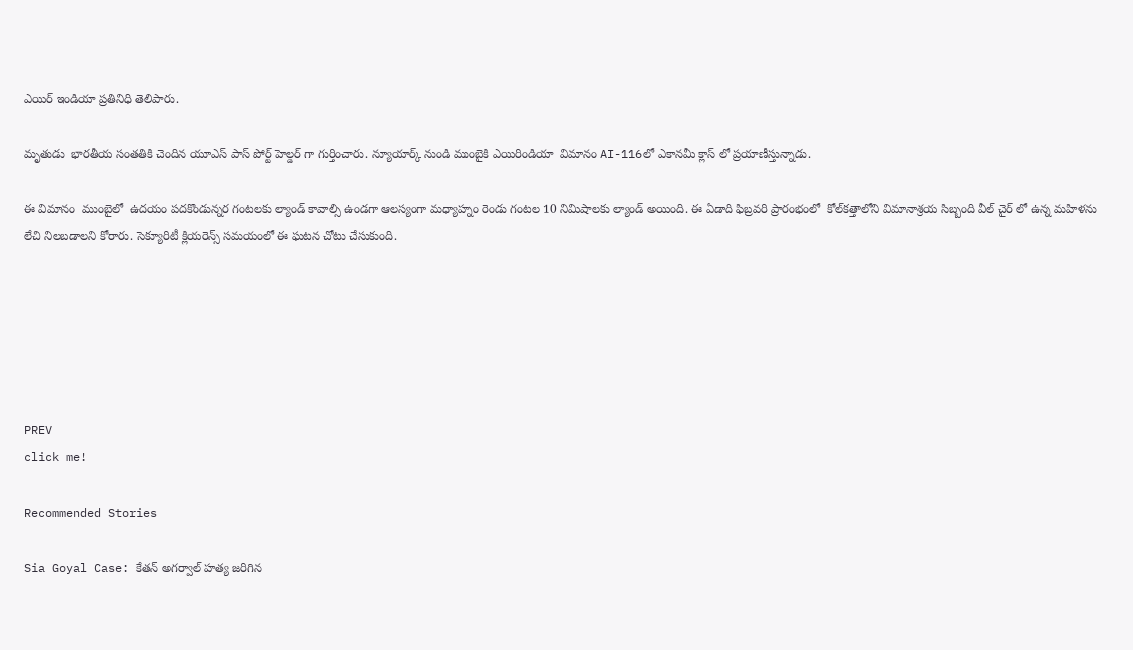ఎయిర్ ఇండియా ప్రతినిధి తెలిపారు.

మృతుడు  భారతీయ సంతతికి చెందిన యూఎస్ పాస్ పోర్ట్ హెల్డర్ గా గుర్తించారు. న్యూయార్క్ నుండి ముంబైకి ఎయిరిండియా  విమానం AI-116లో ఎకానమీ క్లాస్ లో ప్రయాణీస్తున్నాడు.

ఈ విమానం  ముంబైలో  ఉదయం పదకొండున్నర గంటలకు ల్యాండ్ కావాల్సి ఉండగా ఆలస్యంగా మధ్యాహ్నం రెండు గంటల 10 నిమిషాలకు ల్యాండ్ అయింది. ఈ ఏడాది ఫిబ్రవరి ప్రారంభంలో  కోల్‌కత్తాలోని విమానాశ్రయ సిబ్బంది వీల్ చైర్ లో ఉన్న మహిళను లేచి నిలబడాలని కోరారు. సెక్యూరిటీ క్లియరెన్స్ సమయంలో ఈ ఘటన చోటు చేసుకుంది.






PREV
click me!

Recommended Stories

Sia Goyal Case: కేతన్ అగర్వాల్ హత్య జరిగిన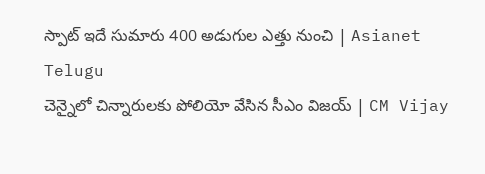స్పాట్ ఇదే సుమారు 400 అడుగుల ఎత్తు నుంచి | Asianet Telugu
చెన్నైలో చిన్నారులకు పోలియో వేసిన సీఎం విజయ్ | CM Vijay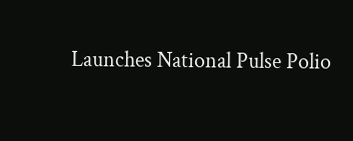Launches National Pulse Polio